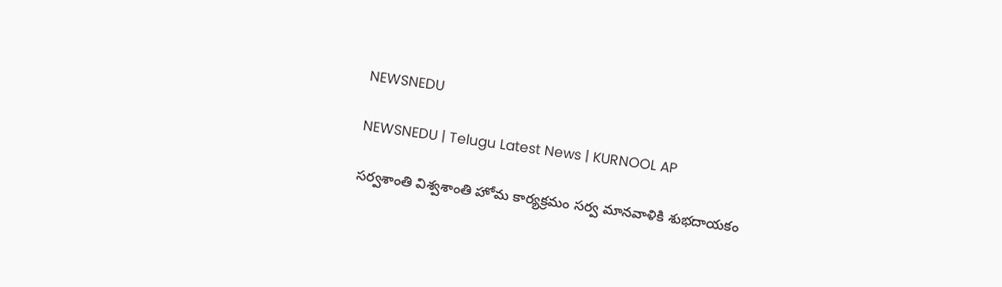NEWSNEDU

NEWSNEDU | Telugu Latest News | KURNOOL AP

సర్వశాంతి విశ్వశాంతి హోమ కార్యక్రమం సర్వ మానవాళికి శుభదాయకం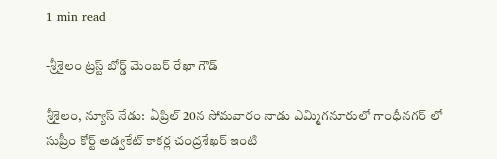1 min read

-శ్రీశైలం ట్రస్ట్ బోర్డ్ మెంబర్ రేఖా గౌడ్

శ్రీశైలం, న్యూస్ నేడు:  ఏప్రిల్ 20న సోమవారం నాడు ఎమ్మిగనూరులో గాంధీనగర్ లో సుప్రీం కోర్ట్ అడ్వకేట్ కాకర్ల చంద్రశేఖర్ ఇంటి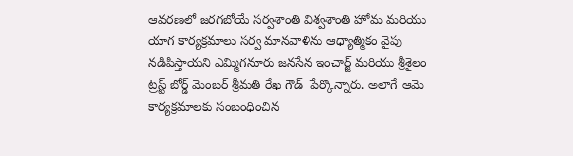ఆవరణలో జరగబోయే సర్వశాంతి విశ్వశాంతి హోమ మరియు యాగ కార్యక్రమాలు సర్వ మానవాళిను ఆధ్యాత్మికం వైపు నడిపిస్తాయని ఎమ్మిగనూరు జనసేన ఇంచార్జ్ మరియు శ్రీశైలం ట్రస్ట్ బోర్డ్ మెంబర్ శ్రీమతి రేఖ గౌడ్  పేర్కొన్నారు. అలాగే ఆమె కార్యక్రమాలకు సంబంధించిన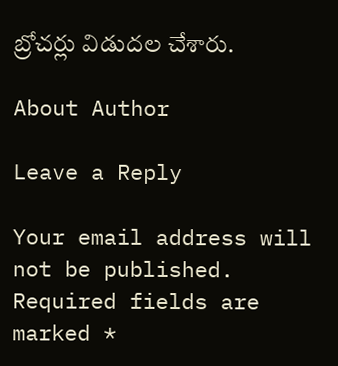బ్రోచర్లు విడుదల చేశారు.

About Author

Leave a Reply

Your email address will not be published. Required fields are marked *